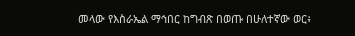መላው የእስራኤል ማኅበር ከግብጽ በወጡ በሁለተኛው ወር፥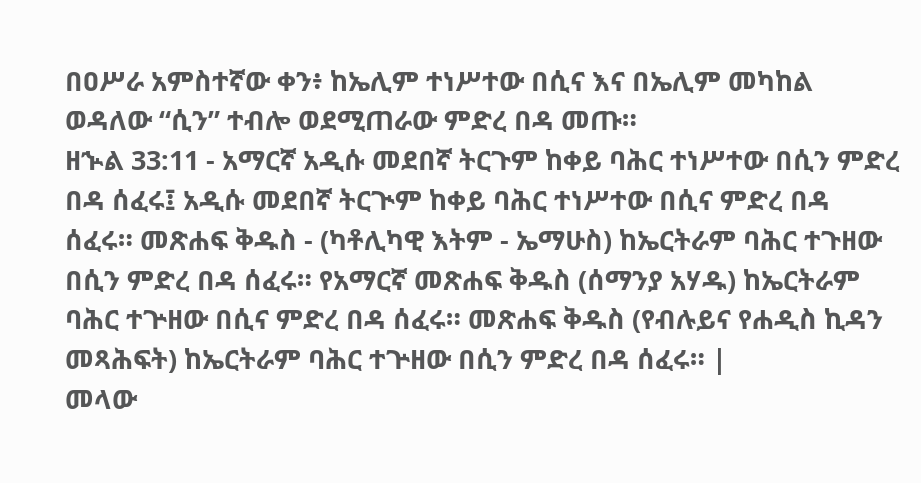በዐሥራ አምስተኛው ቀን፥ ከኤሊም ተነሥተው በሲና እና በኤሊም መካከል ወዳለው “ሲን” ተብሎ ወደሚጠራው ምድረ በዳ መጡ።
ዘኍል 33:11 - አማርኛ አዲሱ መደበኛ ትርጉም ከቀይ ባሕር ተነሥተው በሲን ምድረ በዳ ሰፈሩ፤ አዲሱ መደበኛ ትርጒም ከቀይ ባሕር ተነሥተው በሲና ምድረ በዳ ሰፈሩ። መጽሐፍ ቅዱስ - (ካቶሊካዊ እትም - ኤማሁስ) ከኤርትራም ባሕር ተጉዘው በሲን ምድረ በዳ ሰፈሩ። የአማርኛ መጽሐፍ ቅዱስ (ሰማንያ አሃዱ) ከኤርትራም ባሕር ተጕዘው በሲና ምድረ በዳ ሰፈሩ። መጽሐፍ ቅዱስ (የብሉይና የሐዲስ ኪዳን መጻሕፍት) ከኤርትራም ባሕር ተጕዘው በሲን ምድረ በዳ ሰፈሩ። |
መላው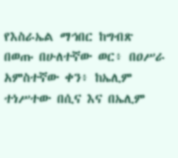የእስራኤል ማኅበር ከግብጽ በወጡ በሁለተኛው ወር፥ በዐሥራ አምስተኛው ቀን፥ ከኤሊም ተነሥተው በሲና እና በኤሊም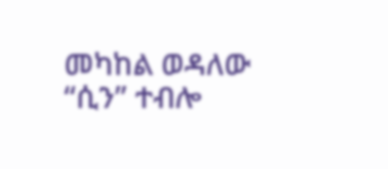መካከል ወዳለው “ሲን” ተብሎ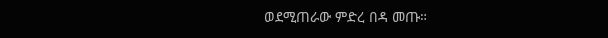ወደሚጠራው ምድረ በዳ መጡ።